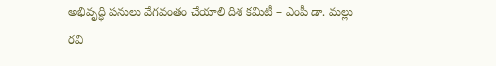అభివృద్ధి పనులు వేగవంతం చేయాలి దిశ కమిటీ – ఎంపీ డా. మల్లు రవి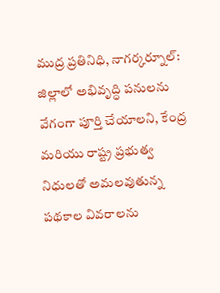ముద్ర ప్రతినిధి, నాగర్కర్నూల్:
జిల్లాలో అభివృద్ధి పనులను వేగంగా పూర్తి చేయాలని, కేంద్ర మరియు రాష్ట్ర ప్రభుత్వ నిధులతో అమలవుతున్న పథకాల వివరాలను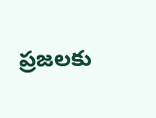ప్రజలకు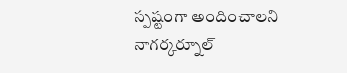స్పష్టంగా అందించాలని నాగర్కర్నూల్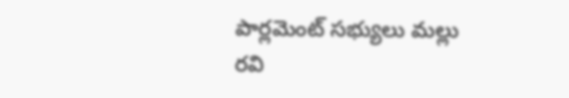పార్లమెంట్ సభ్యులు మల్లు రవి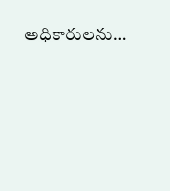అధికారులను…